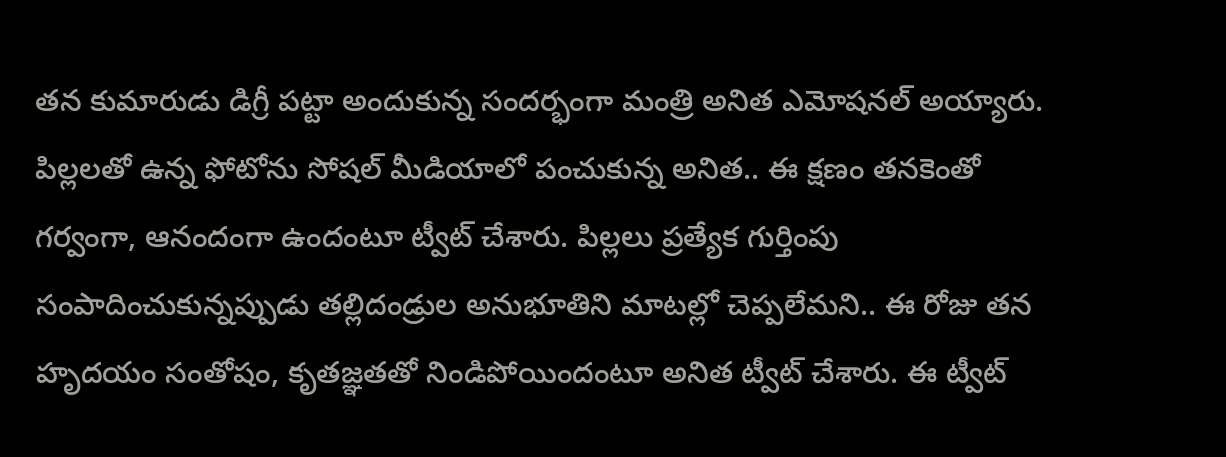తన కుమారుడు డిగ్రీ పట్టా అందుకున్న సందర్భంగా మంత్రి అనిత ఎమోషనల్ అయ్యారు. పిల్లలతో ఉన్న ఫోటోను సోషల్ మీడియాలో పంచుకున్న అనిత.. ఈ క్షణం తనకెంతో గర్వంగా, ఆనందంగా ఉందంటూ ట్వీట్ చేశారు. పిల్లలు ప్రత్యేక గుర్తింపు సంపాదించుకున్నప్పుడు తల్లిదండ్రుల అనుభూతిని మాటల్లో చెప్పలేమని.. ఈ రోజు తన హృదయం సంతోషం, కృతజ్ఞతతో నిండిపోయిందంటూ అనిత ట్వీట్ చేశారు. ఈ ట్వీట్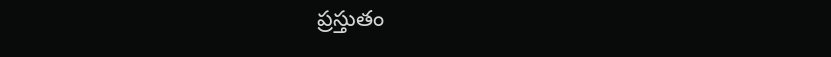ప్రస్తుతం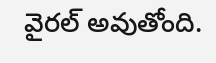వైరల్ అవుతోంది.